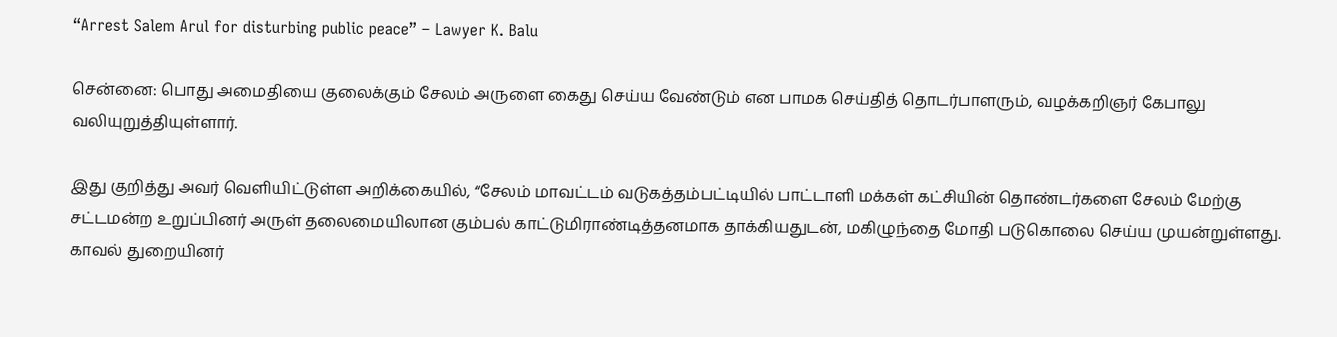“Arrest Salem Arul for disturbing public peace” – Lawyer K. Balu

சென்னை: பொது அமைதியை குலைக்கும் சேலம் அருளை கைது செய்ய வேண்டும் என பாமக செய்தித் தொடர்பாளரும், வழக்கறிஞர் கேபாலு வலியுறுத்தியுள்ளார்.

இது குறித்து அவர் வெளியிட்டுள்ள அறிக்கையில், “சேலம் மாவட்டம் வடுகத்தம்பட்டியில் பாட்டாளி மக்கள் கட்சியின் தொண்டர்களை சேலம் மேற்கு சட்டமன்ற உறுப்பினர் அருள் தலைமையிலான கும்பல் காட்டுமிராண்டித்தனமாக தாக்கியதுடன், மகிழுந்தை மோதி படுகொலை செய்ய முயன்றுள்ளது. காவல் துறையினர்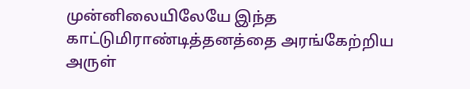முன்னிலையிலேயே இந்த காட்டுமிராண்டித்தனத்தை அரங்கேற்றிய அருள்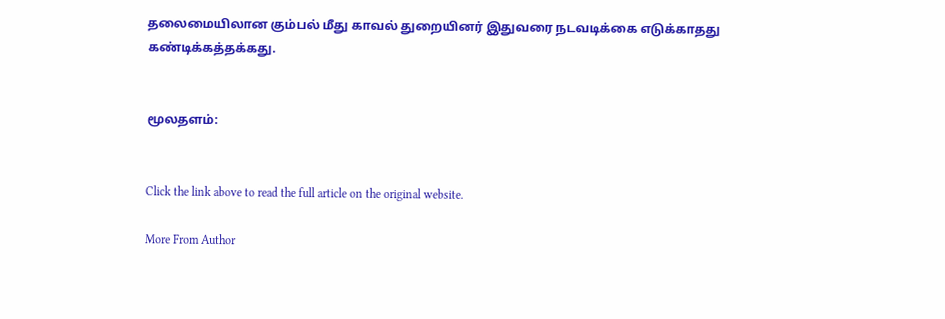தலைமையிலான கும்பல் மீது காவல் துறையினர் இதுவரை நடவடிக்கை எடுக்காதது கண்டிக்கத்தக்கது.


மூலதளம்:


Click the link above to read the full article on the original website.

More From Author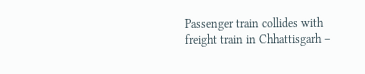Passenger train collides with freight train in Chhattisgarh –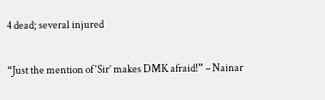4 dead; several injured

“Just the mention of ‘Sir’ makes DMK afraid!” – Nainar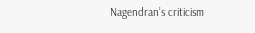Nagendran’s criticism